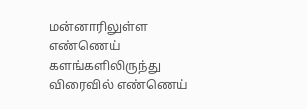மன்னாரிலுள்ள எண்ணெய் களங்களிலிருந்து விரைவில் எண்ணெய்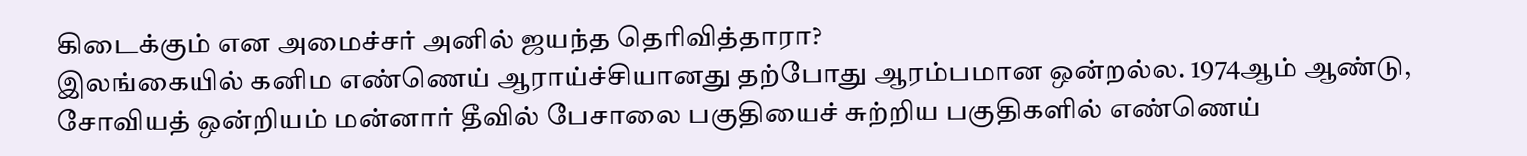கிடைக்கும் என அமைச்சர் அனில் ஜயந்த தெரிவித்தாரா?
இலங்கையில் கனிம எண்ணெய் ஆராய்ச்சியானது தற்போது ஆரம்பமான ஒன்றல்ல. 1974ஆம் ஆண்டு, சோவியத் ஒன்றியம் மன்னார் தீவில் பேசாலை பகுதியைச் சுற்றிய பகுதிகளில் எண்ணெய்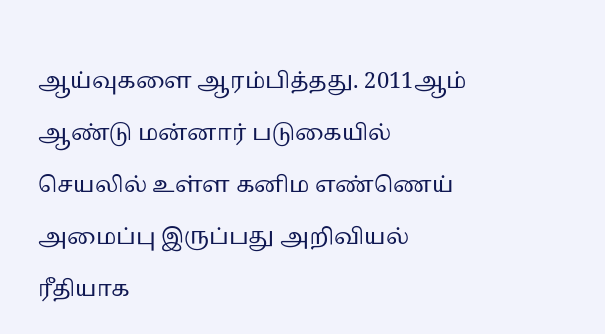ஆய்வுகளை ஆரம்பித்தது. 2011ஆம் ஆண்டு மன்னார் படுகையில் செயலில் உள்ள கனிம எண்ணெய் அமைப்பு இருப்பது அறிவியல் ரீதியாக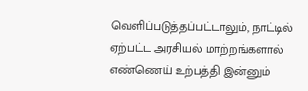வெளிப்படுத்தப்பட்டாலும், நாட்டில் ஏற்பட்ட அரசியல் மாற்றங்களால் எண்ணெய் உற்பத்தி இன்னும்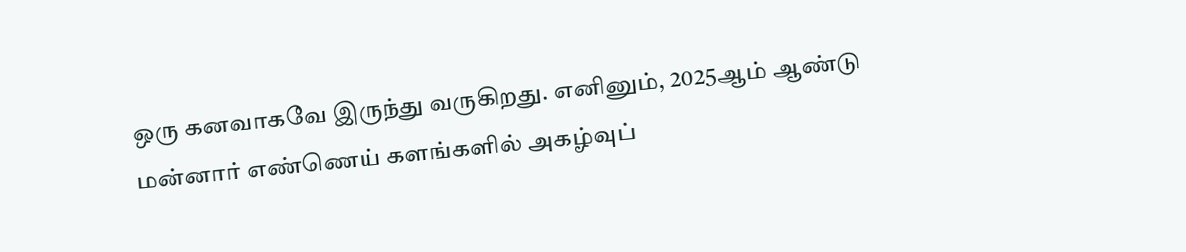ஒரு கனவாகவே இருந்து வருகிறது. எனினும், 2025ஆம் ஆண்டு மன்னார் எண்ணெய் களங்களில் அகழ்வுப்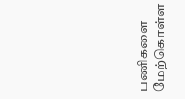பணிகளை மேற்கொள்ள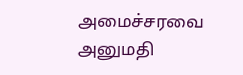அமைச்சரவை அனுமதி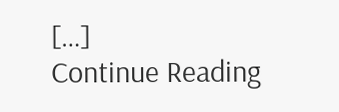[…]
Continue Reading